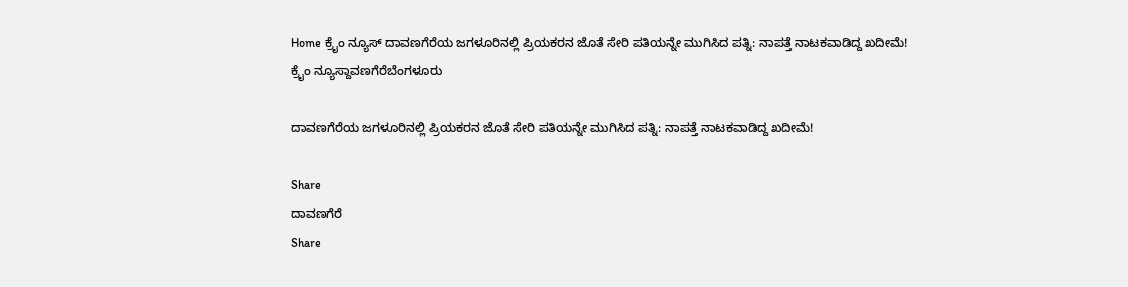Home ಕ್ರೈಂ ನ್ಯೂಸ್ ದಾವಣಗೆರೆಯ ಜಗಳೂರಿನಲ್ಲಿ ಪ್ರಿಯಕರನ ಜೊತೆ ಸೇರಿ ಪತಿಯನ್ನೇ ಮುಗಿಸಿದ ಪತ್ನಿ: ನಾಪತ್ತೆ ನಾಟಕವಾಡಿದ್ದ ಖದೀಮೆ!
ಕ್ರೈಂ ನ್ಯೂಸ್ದಾವಣಗೆರೆಬೆಂಗಳೂರು

ದಾವಣಗೆರೆಯ ಜಗಳೂರಿನಲ್ಲಿ ಪ್ರಿಯಕರನ ಜೊತೆ ಸೇರಿ ಪತಿಯನ್ನೇ ಮುಗಿಸಿದ ಪತ್ನಿ: ನಾಪತ್ತೆ ನಾಟಕವಾಡಿದ್ದ ಖದೀಮೆ!

Share
ದಾವಣಗೆರೆ
Share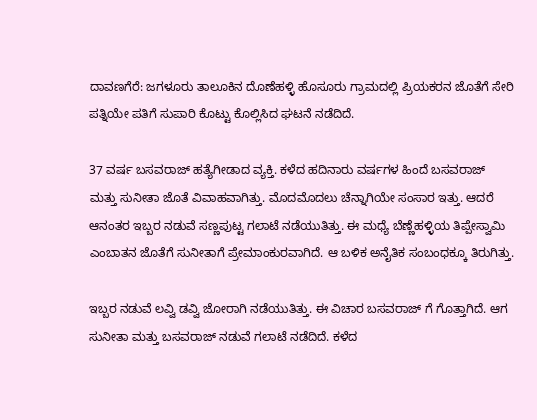ದಾವಣಗೆರೆ: ಜಗಳೂರು ತಾಲೂಕಿನ ದೊಣೆಹಳ್ಳಿ ಹೊಸೂರು ಗ್ರಾಮದಲ್ಲಿ ಪ್ರಿಯಕರನ ಜೊತೆಗೆ ಸೇರಿ ಪತ್ನಿಯೇ ಪತಿಗೆ ಸುಪಾರಿ ಕೊಟ್ಟು ಕೊಲ್ಲಿಸಿದ ಘಟನೆ ನಡೆದಿದೆ.

37 ವರ್ಷ ಬಸವರಾಜ್ ಹತ್ಯೆಗೀಡಾದ ವ್ಯಕ್ತಿ. ಕಳೆದ ಹದಿನಾರು ವರ್ಷಗಳ ಹಿಂದೆ ಬಸವರಾಜ್ ಮತ್ತು ಸುನೀತಾ ಜೊತೆ ವಿವಾಹವಾಗಿತ್ತು. ಮೊದಮೊದಲು ಚೆನ್ನಾಗಿಯೇ ಸಂಸಾರ ಇತ್ತು. ಆದರೆ ಆನಂತರ ಇಬ್ಬರ ನಡುವೆ ಸಣ್ಣಪುಟ್ಟ ಗಲಾಟೆ ನಡೆಯುತಿತ್ತು. ಈ ಮಧ್ಯೆ ಬೆಣ್ಣೆಹಳ್ಳಿಯ ತಿಪ್ಪೇಸ್ವಾಮಿ ಎಂಬಾತನ ಜೊತೆಗೆ ಸುನೀತಾಗೆ ಪ್ರೇಮಾಂಕುರವಾಗಿದೆ. ಆ ಬಳಿಕ ಅನೈತಿಕ ಸಂಬಂಧಕ್ಕೂ ತಿರುಗಿತ್ತು.

ಇಬ್ಬರ ನಡುವೆ ಲವ್ವಿ ಡವ್ವಿ ಜೋರಾಗಿ ನಡೆಯುತಿತ್ತು. ಈ ವಿಚಾರ ಬಸವರಾಜ್ ಗೆ ಗೊತ್ತಾಗಿದೆ. ಆಗ ಸುನೀತಾ ಮತ್ತು ಬಸವರಾಜ್ ನಡುವೆ ಗಲಾಟೆ ನಡೆದಿದೆ. ಕಳೆದ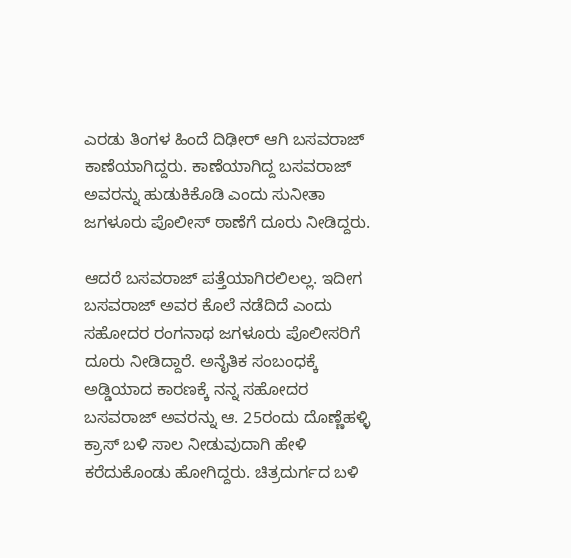ಎರಡು ತಿಂಗಳ ಹಿಂದೆ ದಿಢೀರ್ ಆಗಿ ಬಸವರಾಜ್ ಕಾಣೆಯಾಗಿದ್ದರು. ಕಾಣೆಯಾಗಿದ್ದ ಬಸವರಾಜ್ ಅವರನ್ನು ಹುಡುಕಿಕೊಡಿ ಎಂದು ಸುನೀತಾ ಜಗಳೂರು ಪೊಲೀಸ್ ಠಾಣೆಗೆ ದೂರು ನೀಡಿದ್ದರು.

ಆದರೆ ಬಸವರಾಜ್ ಪತ್ತೆಯಾಗಿರಲಿಲಲ್ಲ. ಇದೀಗ ಬಸವರಾಜ್ ಅವರ ಕೊಲೆ ನಡೆದಿದೆ ಎಂದು ಸಹೋದರ ರಂಗನಾಥ ಜಗಳೂರು ಪೊಲೀಸರಿಗೆ ದೂರು ನೀಡಿದ್ದಾರೆ. ಅನೈತಿಕ ಸಂಬಂಧಕ್ಕೆ ಅಡ್ಡಿಯಾದ ಕಾರಣಕ್ಕೆ ನನ್ನ ಸಹೋದರ ಬಸವರಾಜ್ ಅವರನ್ನು ಆ. 25ರಂದು ದೊಣ್ಣೆಹಳ್ಳಿ ಕ್ರಾಸ್ ಬಳಿ ಸಾಲ ನೀಡುವುದಾಗಿ ಹೇಳಿ ಕರೆದುಕೊಂಡು ಹೋಗಿದ್ದರು. ಚಿತ್ರದುರ್ಗದ ಬಳಿ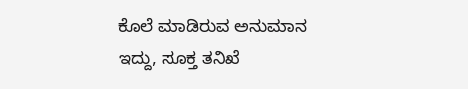ಕೊಲೆ ಮಾಡಿರುವ ಅನುಮಾನ ಇದ್ದು, ಸೂಕ್ತ ತನಿಖೆ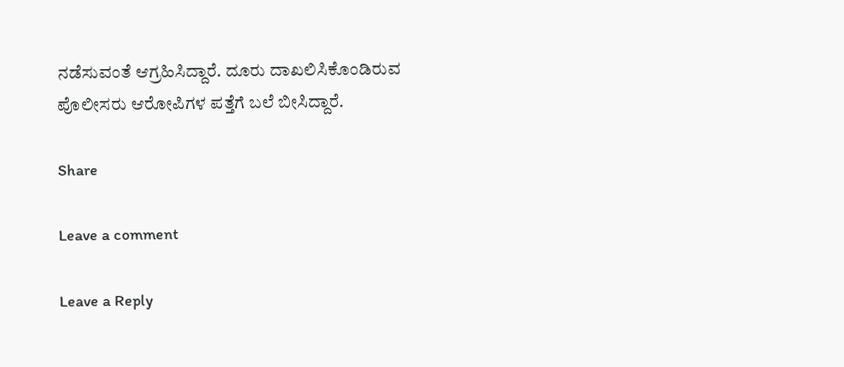ನಡೆಸುವಂತೆ ಆಗ್ರಹಿಸಿದ್ದಾರೆ. ದೂರು ದಾಖಲಿಸಿಕೊಂಡಿರುವ ಪೊಲೀಸರು ಆರೋಪಿಗಳ ಪತ್ತೆಗೆ ಬಲೆ ಬೀಸಿದ್ದಾರೆ.

Share

Leave a comment

Leave a Reply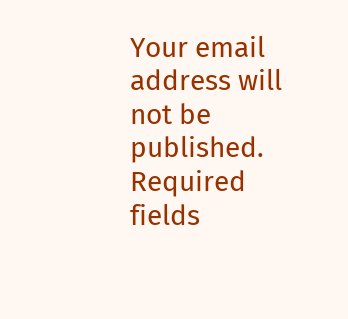Your email address will not be published. Required fields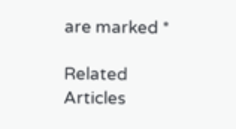are marked *

Related Articles